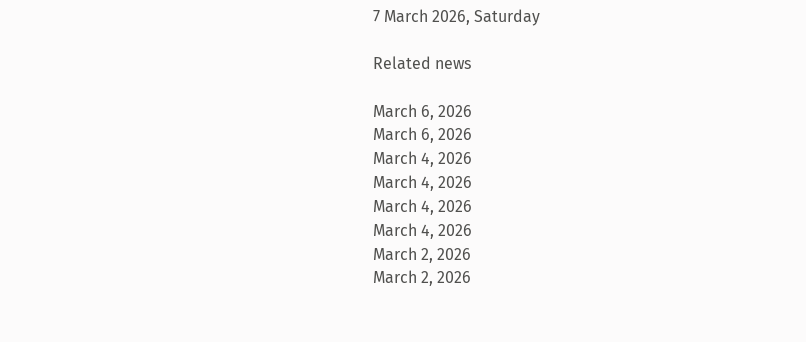7 March 2026, Saturday

Related news

March 6, 2026
March 6, 2026
March 4, 2026
March 4, 2026
March 4, 2026
March 4, 2026
March 2, 2026
March 2, 2026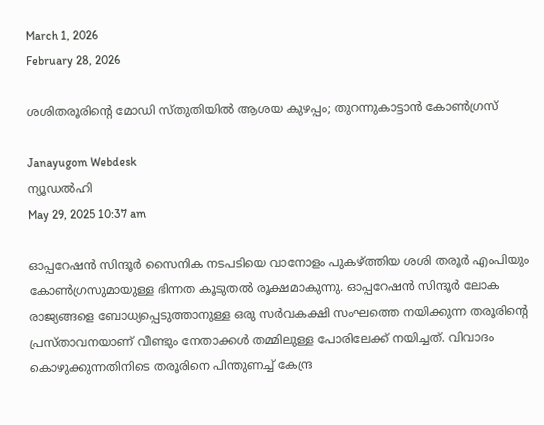March 1, 2026
February 28, 2026

ശശിതരൂരിന്റെ മോഡി സ്‌തുതിയിൽ ആശയ കുഴപ്പം; തുറന്നുകാട്ടാൻ കോൺഗ്രസ്

Janayugom Webdesk
ന്യൂഡൽഹി
May 29, 2025 10:37 am

ഓപ്പറേഷന്‍ സിന്ദൂര്‍ സൈനിക നടപടിയെ വാനോളം പുകഴ്ത്തിയ ശശി തരൂര്‍ എംപിയും കോണ്‍ഗ്രസുമായുള്ള ഭിന്നത കൂടുതല്‍ രൂക്ഷമാകുന്നു. ഓപ്പറേഷന്‍ സിന്ദൂര്‍ ലോക രാജ്യങ്ങളെ ബോധ്യപ്പെടുത്താനുള്ള ഒരു സര്‍വകക്ഷി സംഘത്തെ നയിക്കുന്ന തരൂരിന്റെ പ്രസ്താവനയാണ് വീണ്ടും നേതാക്കള്‍ തമ്മിലുള്ള പോരിലേക്ക് നയിച്ചത്. വിവാദം കൊഴുക്കുന്നതിനിടെ തരൂരിനെ പിന്തുണച്ച് കേന്ദ്ര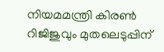നിയമമന്ത്രി കിരണ്‍ റിജിജുവും മുതലെടുപ്പിന്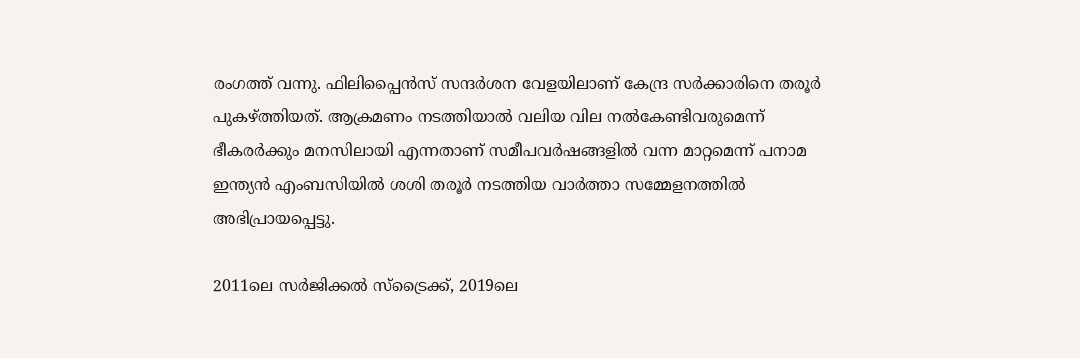രംഗത്ത് വന്നു. ഫിലിപ്പൈന്‍സ് സന്ദര്‍ശന വേളയിലാണ് കേന്ദ്ര സര്‍ക്കാരിനെ തരൂര്‍ പുകഴ്ത്തിയത്. ആക്രമണം നടത്തിയാല്‍ വലിയ വില നല്‍കേണ്ടിവരുമെന്ന് ഭീകരര്‍ക്കും മനസിലായി എന്നതാണ് സമീപവര്‍ഷങ്ങളില്‍ വന്ന മാറ്റമെന്ന് പനാമ ഇന്ത്യന്‍ എംബസിയില്‍ ശശി തരൂര്‍ നടത്തിയ വാര്‍ത്താ സമ്മേളനത്തില്‍ അഭിപ്രായപ്പെട്ടു.

2011ലെ സര്‍ജിക്കല്‍ സ്ട്രൈക്ക്, 2019ലെ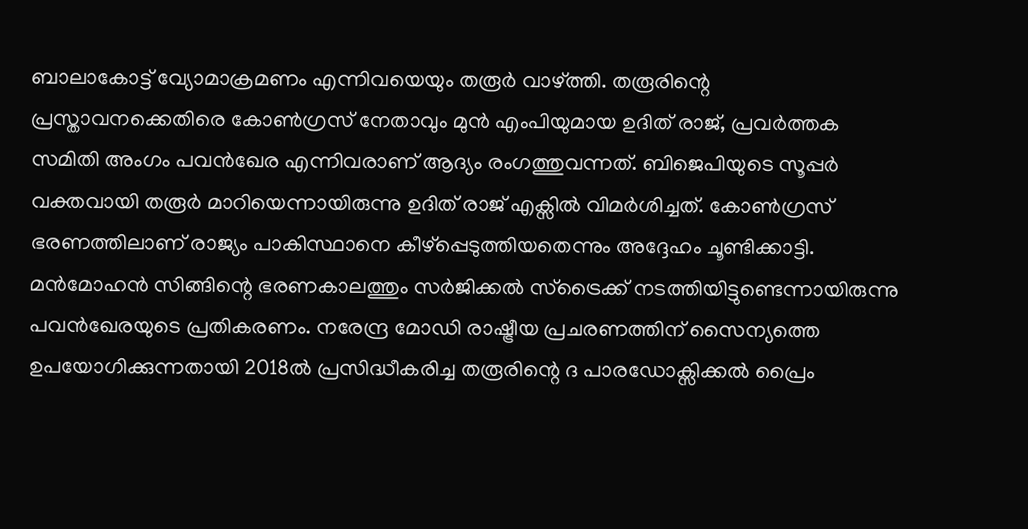ബാലാകോട്ട് വ്യോമാക്രമണം എന്നിവയെയും തരൂര്‍ വാഴ്ത്തി. തരൂരിന്റെ പ്രസ്താവനക്കെതിരെ കോണ്‍ഗ്രസ് നേതാവും മുന്‍ എംപിയുമായ ഉദിത് രാജ്, പ്രവര്‍ത്തക സമിതി അംഗം പവന്‍ഖേര എന്നിവരാണ് ആദ്യം രംഗത്തുവന്നത്. ബിജെപിയുടെ സൂപ്പര്‍ വക്തവായി തരൂര്‍ മാറിയെന്നായിരുന്നു ഉദിത് രാജ് എക്സില്‍ വിമര്‍ശിച്ചത്. കോണ്‍ഗ്രസ് ഭരണത്തിലാണ് രാജ്യം പാകിസ്ഥാനെ കീഴ്പ്പെടുത്തിയതെന്നും അദ്ദേഹം ചൂണ്ടിക്കാട്ടി. മന്‍മോഹന്‍ സിങ്ങിന്റെ ഭരണകാലത്തും സര്‍ജിക്കല്‍ സ്ട്രൈക്ക് നടത്തിയിട്ടുണ്ടെന്നായിരുന്നു പവന്‍ഖേരയുടെ പ്രതികരണം. നരേന്ദ്ര മോഡി രാഷ്ട്രീയ പ്രചരണത്തിന് സൈന്യത്തെ ഉപയോഗിക്കുന്നതായി 2018ല്‍ പ്രസിദ്ധീകരിച്ച തരൂരിന്റെ ദ പാരഡോക്സിക്കല്‍ പ്രൈം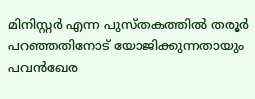മിനിസ്റ്റര്‍ എന്ന പുസ്തകത്തില്‍ തരൂര്‍ പറഞ്ഞതിനോട് യോജിക്കുന്നതായും പവന്‍ഖേര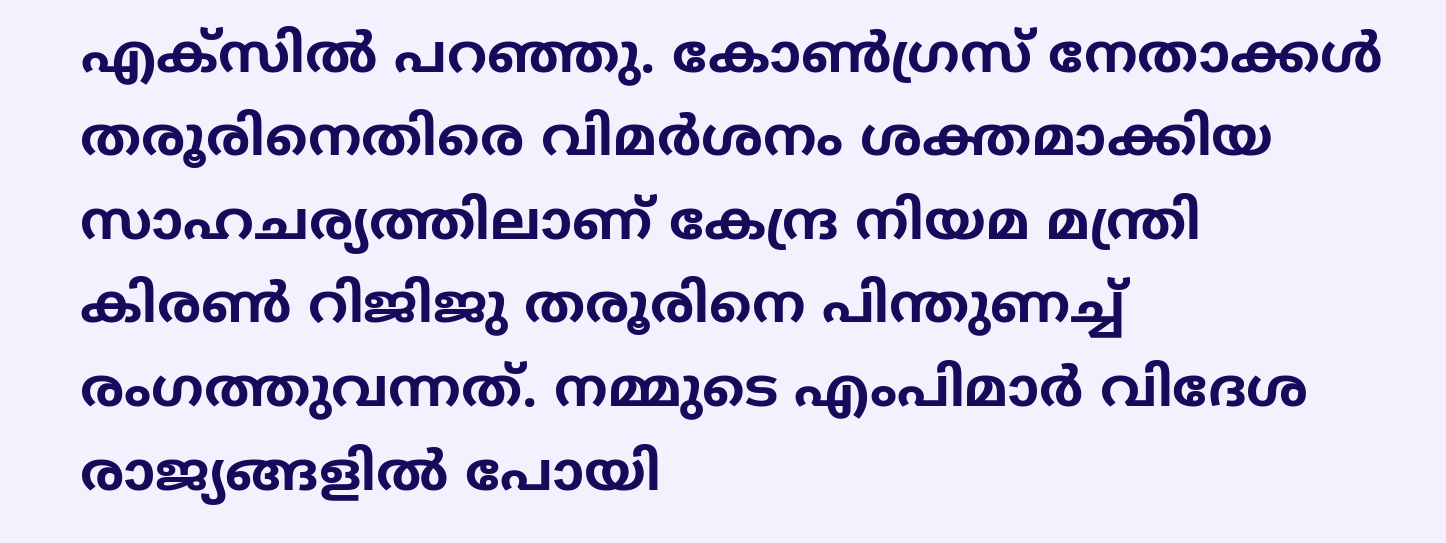എക്സില്‍ പറഞ്ഞു. കോണ്‍ഗ്രസ് നേതാക്കള്‍ തരൂരിനെതിരെ വിമര്‍ശനം ശക്തമാക്കിയ സാഹചര്യത്തിലാണ് കേന്ദ്ര നിയമ മന്ത്രി കിരണ്‍ റിജിജു തരൂരിനെ പിന്തുണച്ച് രംഗത്തുവന്നത്. നമ്മുടെ എംപിമാര്‍ വിദേശ രാജ്യങ്ങളില്‍ പോയി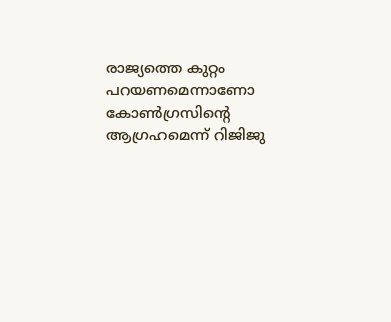രാജ്യത്തെ കുറ്റം പറയണമെന്നാണോ കോണ്‍ഗ്രസിന്റെ ആഗ്രഹമെന്ന് റിജിജു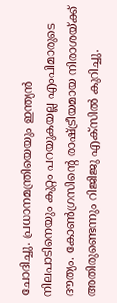ചോദിച്ചു. പ്രധാനമന്ത്രിയെയും ഇന്ത്യന്‍ നിലപാടിനെയും കുറ്റം പറയുകയല്ല എംപിമാരുടെ ദൗത്യം. കോണ്‍ഗ്രസിന്റെ രാഷ്ട്രീയമായ നിരാശയ്ക്ക് അതിരുണ്ടെന്നും റിജിജു എക്സില്‍ കുറിച്ചു.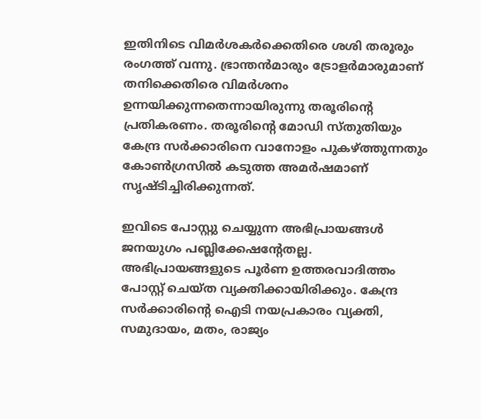ഇതിനിടെ വിമര്‍ശകര്‍ക്കെതിരെ ശശി തരൂരും രംഗത്ത് വന്നു. ഭ്രാന്തന്‍മാരും ട്രോളര്‍മാരുമാണ് തനിക്കെതിരെ വിമര്‍ശനം ഉന്നയിക്കുന്നതെന്നായിരുന്നു തരൂരിന്റെ പ്രതികരണം. തരൂരിന്റെ മോഡി സ്തുതിയും കേന്ദ്ര സര്‍ക്കാരിനെ വാനോളം പുകഴ്ത്തുന്നതും കോണ്‍ഗ്രസില്‍ കടുത്ത അമര്‍ഷമാണ് സൃഷ്ടിച്ചിരിക്കുന്നത്.

ഇവിടെ പോസ്റ്റു ചെയ്യുന്ന അഭിപ്രായങ്ങള്‍ ജനയുഗം പബ്ലിക്കേഷന്റേതല്ല. അഭിപ്രായങ്ങളുടെ പൂര്‍ണ ഉത്തരവാദിത്തം പോസ്റ്റ് ചെയ്ത വ്യക്തിക്കായിരിക്കും. കേന്ദ്ര സര്‍ക്കാരിന്റെ ഐടി നയപ്രകാരം വ്യക്തി, സമുദായം, മതം, രാജ്യം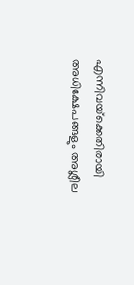എന്നിവയ്‌ക്കെതിരായി അധിക്ഷേപങ്ങളും അശ്ലീല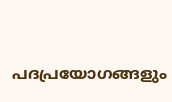പദപ്രയോഗങ്ങളും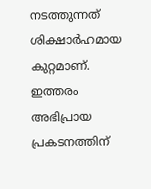നടത്തുന്നത് ശിക്ഷാര്‍ഹമായ കുറ്റമാണ്. ഇത്തരം അഭിപ്രായ പ്രകടനത്തിന്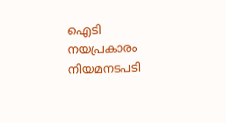ഐടി നയപ്രകാരം നിയമനടപടി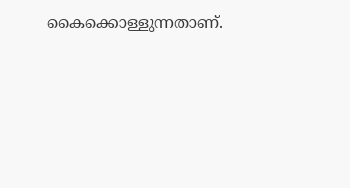കൈക്കൊള്ളുന്നതാണ്.